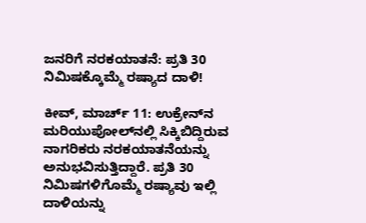ಜನರಿಗೆ ನರಕಯಾತನೆ: ಪ್ರತಿ 30 ನಿಮಿಷಕ್ಕೊಮ್ಮೆ ರಷ್ಯಾದ ದಾಳಿ!

ಕೀವ್‌, ಮಾರ್ಚ್ 11: ಉಕ್ರೇನ್‌ನ ಮರಿಯುಪೋಲ್‌ನಲ್ಲಿ ಸಿಕ್ಕಿಬಿದ್ದಿರುವ ನಾಗರಿಕರು ನರಕಯಾತನೆಯನ್ನು ಅನುಭವಿಸುತ್ತಿದ್ದಾರೆ. ಪ್ರತಿ 30 ನಿಮಿಷಗಳಿಗೊಮ್ಮೆ ರಷ್ಯಾವು ಇಲ್ಲಿ ದಾಳಿಯನ್ನು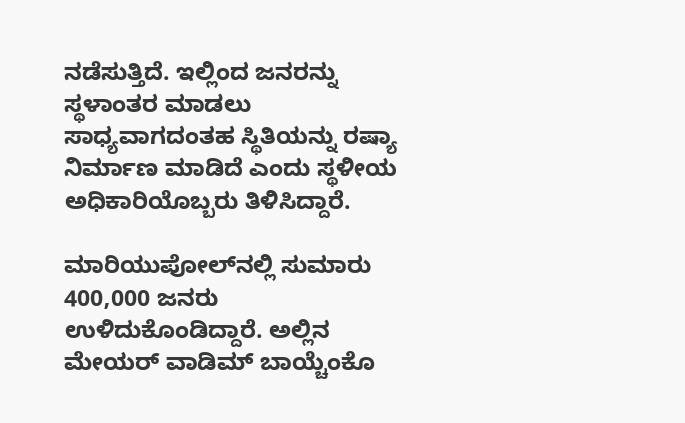ನಡೆಸುತ್ತಿದೆ. ಇಲ್ಲಿಂದ ಜನರನ್ನು ಸ್ಥಳಾಂತರ ಮಾಡಲು ಸಾಧ್ಯವಾಗದಂತಹ ಸ್ಥಿತಿಯನ್ನು ರಷ್ಯಾ ನಿರ್ಮಾಣ ಮಾಡಿದೆ ಎಂದು ಸ್ಥಳೀಯ ಅಧಿಕಾರಿಯೊಬ್ಬರು ತಿಳಿಸಿದ್ದಾರೆ.

ಮಾರಿಯುಪೋಲ್‌ನಲ್ಲಿ ಸುಮಾರು 400,000 ಜನರು ಉಳಿದುಕೊಂಡಿದ್ದಾರೆ. ಅಲ್ಲಿನ ಮೇಯರ್ ವಾಡಿಮ್ ಬಾಯ್ಚೆಂಕೊ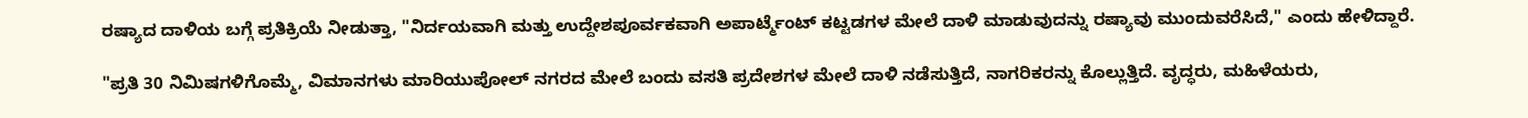ರಷ್ಯಾದ ದಾಳಿಯ ಬಗ್ಗೆ ಪ್ರತಿಕ್ರಿಯೆ ನೀಡುತ್ತಾ, "ನಿರ್ದಯವಾಗಿ ಮತ್ತು ಉದ್ದೇಶಪೂರ್ವಕವಾಗಿ ಅಪಾರ್ಟ್ಮೆಂಟ್ ಕಟ್ಟಡಗಳ ಮೇಲೆ ದಾಳಿ ಮಾಡುವುದನ್ನು ರಷ್ಯಾವು ಮುಂದುವರೆಸಿದೆ," ಎಂದು ಹೇಳಿದ್ದಾರೆ.

"ಪ್ರತಿ 30 ನಿಮಿಷಗಳಿಗೊಮ್ಮೆ, ವಿಮಾನಗಳು ಮಾರಿಯುಪೋಲ್ ನಗರದ ಮೇಲೆ ಬಂದು ವಸತಿ ಪ್ರದೇಶಗಳ ಮೇಲೆ ದಾಳಿ ನಡೆಸುತ್ತಿದೆ, ನಾಗರಿಕರನ್ನು ಕೊಲ್ಲುತ್ತಿದೆ. ವೃದ್ಧರು, ಮಹಿಳೆಯರು,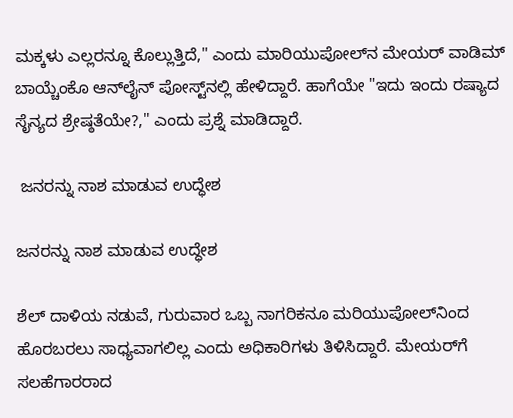ಮಕ್ಕಳು ಎಲ್ಲರನ್ನೂ ಕೊಲ್ಲುತ್ತಿದೆ," ಎಂದು ಮಾರಿಯುಪೋಲ್‌ನ ಮೇಯರ್ ವಾಡಿಮ್ ಬಾಯ್ಚೆಂಕೊ ಆನ್‌ಲೈನ್ ಪೋಸ್ಟ್‌ನಲ್ಲಿ ಹೇಳಿದ್ದಾರೆ. ಹಾಗೆಯೇ "ಇದು ಇಂದು ರಷ್ಯಾದ ಸೈನ್ಯದ ಶ್ರೇಷ್ಠತೆಯೇ?," ಎಂದು ಪ್ರಶ್ನೆ ಮಾಡಿದ್ದಾರೆ.

 ಜನರನ್ನು ನಾಶ ಮಾಡುವ ಉದ್ಧೇಶ

ಜನರನ್ನು ನಾಶ ಮಾಡುವ ಉದ್ಧೇಶ

ಶೆಲ್ ದಾಳಿಯ ನಡುವೆ, ಗುರುವಾರ ಒಬ್ಬ ನಾಗರಿಕನೂ ಮರಿಯುಪೋಲ್‌ನಿಂದ ಹೊರಬರಲು ಸಾಧ್ಯವಾಗಲಿಲ್ಲ ಎಂದು ಅಧಿಕಾರಿಗಳು ತಿಳಿಸಿದ್ದಾರೆ. ಮೇಯರ್‌ಗೆ ಸಲಹೆಗಾರರಾದ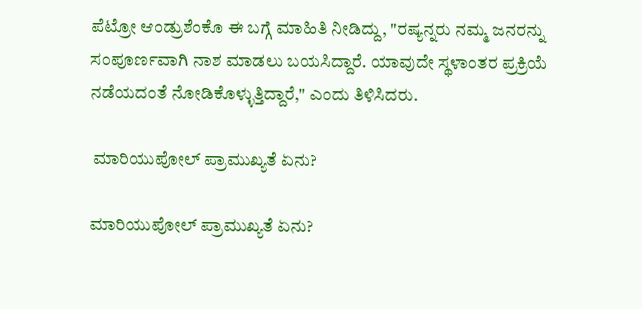ಪೆಟ್ರೋ ಆಂಡ್ರುಶೆಂಕೊ ಈ ಬಗ್ಗೆ ಮಾಹಿತಿ ನೀಡಿದ್ದು, "ರಷ್ಯನ್ನರು ನಮ್ಮ ಜನರನ್ನು ಸಂಪೂರ್ಣವಾಗಿ ನಾಶ ಮಾಡಲು ಬಯಸಿದ್ದಾರೆ. ಯಾವುದೇ ಸ್ಥಳಾಂತರ ಪ್ರಕ್ರಿಯೆ ನಡೆಯದಂತೆ ನೋಡಿಕೊಳ್ಳುತ್ತಿದ್ದಾರೆ," ಎಂದು ತಿಳಿಸಿದರು.

 ಮಾರಿಯುಪೋಲ್ ಪ್ರಾಮುಖ್ಯತೆ ಏನು?

ಮಾರಿಯುಪೋಲ್ ಪ್ರಾಮುಖ್ಯತೆ ಏನು?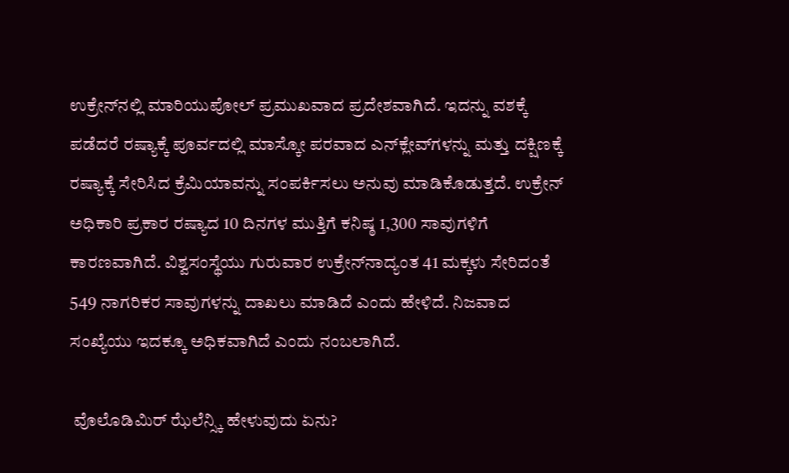ಉಕ್ರೇನ್‌ನಲ್ಲಿ ಮಾರಿಯುಪೋಲ್ ಪ್ರಮುಖವಾದ ಪ್ರದೇಶವಾಗಿದೆ. ಇದನ್ನು ವಶಕ್ಕೆ ಪಡೆದರೆ ರಷ್ಯಾಕ್ಕೆ ಪೂರ್ವದಲ್ಲಿ ಮಾಸ್ಕೋ ಪರವಾದ ಎನ್‌ಕ್ಲೇವ್‌ಗಳನ್ನು ಮತ್ತು ದಕ್ಷಿಣಕ್ಕೆ ರಷ್ಯಾಕ್ಕೆ ಸೇರಿಸಿದ ಕ್ರೆಮಿಯಾವನ್ನು ಸಂಪರ್ಕಿಸಲು ಅನುವು ಮಾಡಿಕೊಡುತ್ತದೆ. ಉಕ್ರೇನ್‌ ಅಧಿಕಾರಿ ಪ್ರಕಾರ ರಷ್ಯಾದ 10 ದಿನಗಳ ಮುತ್ತಿಗೆ ಕನಿಷ್ಠ 1,300 ಸಾವುಗಳಿಗೆ ಕಾರಣವಾಗಿದೆ. ವಿಶ್ವಸಂಸ್ಥೆಯು ಗುರುವಾರ ಉಕ್ರೇನ್‌ನಾದ್ಯಂತ 41 ಮಕ್ಕಳು ಸೇರಿದಂತೆ 549 ನಾಗರಿಕರ ಸಾವುಗಳನ್ನು ದಾಖಲು ಮಾಡಿದೆ ಎಂದು ಹೇಳಿದೆ. ನಿಜವಾದ ಸಂಖ್ಯೆಯು ಇದಕ್ಕೂ ಅಧಿಕವಾಗಿದೆ ಎಂದು ನಂಬಲಾಗಿದೆ.

 ವೊಲೊಡಿಮಿರ್ ಝೆಲೆನ್ಸ್ಕಿ ಹೇಳುವುದು ಏನು?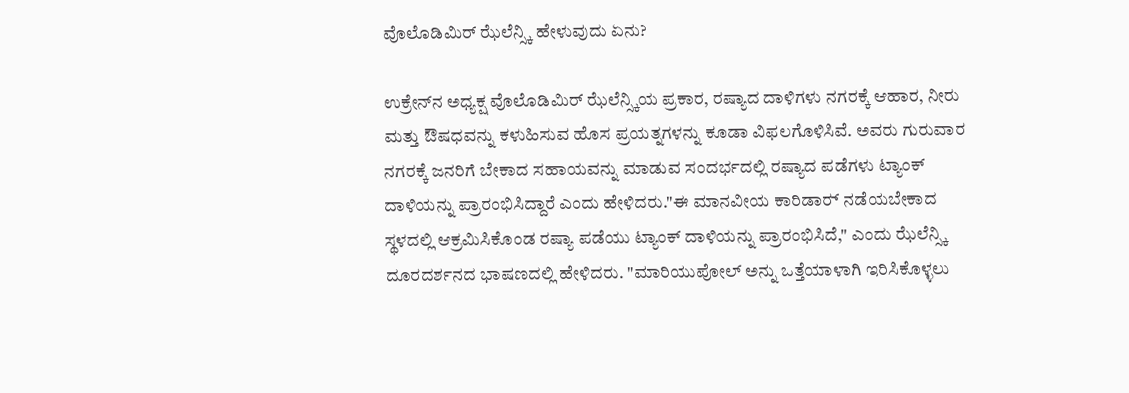ವೊಲೊಡಿಮಿರ್ ಝೆಲೆನ್ಸ್ಕಿ ಹೇಳುವುದು ಏನು?

ಉಕ್ರೇನ್‌ನ ಅಧ್ಯಕ್ಷ ವೊಲೊಡಿಮಿರ್ ಝೆಲೆನ್ಸ್ಕಿಯ ಪ್ರಕಾರ, ರಷ್ಯಾದ ದಾಳಿಗಳು ನಗರಕ್ಕೆ ಆಹಾರ, ನೀರು ಮತ್ತು ಔಷಧವನ್ನು ಕಳುಹಿಸುವ ಹೊಸ ಪ್ರಯತ್ನಗಳನ್ನು ಕೂಡಾ ವಿಫಲಗೊಳಿಸಿವೆ. ಅವರು ಗುರುವಾರ ನಗರಕ್ಕೆ ಜನರಿಗೆ ಬೇಕಾದ ಸಹಾಯವನ್ನು ಮಾಡುವ ಸಂದರ್ಭದಲ್ಲಿ ರಷ್ಯಾದ ಪಡೆಗಳು ಟ್ಯಾಂಕ್ ದಾಳಿಯನ್ನು ಪ್ರಾರಂಭಿಸಿದ್ದಾರೆ ಎಂದು ಹೇಳಿದರು."ಈ ಮಾನವೀಯ ಕಾರಿಡಾರ್‍ ನಡೆಯಬೇಕಾದ ಸ್ಥಳದಲ್ಲಿ ಆಕ್ರಮಿಸಿಕೊಂಡ ರಷ್ಯಾ ಪಡೆಯು ಟ್ಯಾಂಕ್ ದಾಳಿಯನ್ನು ಪ್ರಾರಂಭಿಸಿದೆ," ಎಂದು ಝೆಲೆನ್ಸ್ಕಿ ದೂರದರ್ಶನದ ಭಾಷಣದಲ್ಲಿ ಹೇಳಿದರು. "ಮಾರಿಯುಪೋಲ್ ಅನ್ನು ಒತ್ತೆಯಾಳಾಗಿ ಇರಿಸಿಕೊಳ್ಳಲು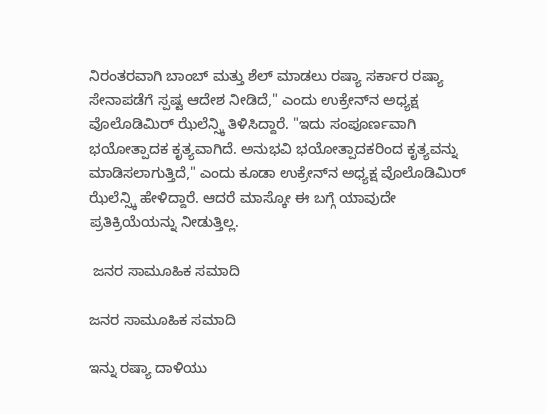ನಿರಂತರವಾಗಿ ಬಾಂಬ್ ಮತ್ತು ಶೆಲ್ ಮಾಡಲು ರಷ್ಯಾ ಸರ್ಕಾರ ರಷ್ಯಾ ಸೇನಾಪಡೆಗೆ ಸ್ಪಷ್ಟ ಆದೇಶ ನೀಡಿದೆ," ಎಂದು ಉಕ್ರೇನ್‌ನ ಅಧ್ಯಕ್ಷ ವೊಲೊಡಿಮಿರ್ ಝೆಲೆನ್ಸ್ಕಿ ತಿಳಿಸಿದ್ದಾರೆ. "ಇದು ಸಂಪೂರ್ಣವಾಗಿ ಭಯೋತ್ಪಾದಕ ಕೃತ್ಯವಾಗಿದೆ. ಅನುಭವಿ ಭಯೋತ್ಪಾದಕರಿಂದ ಕೃತ್ಯವನ್ನು ಮಾಡಿಸಲಾಗುತ್ತಿದೆ," ಎಂದು ಕೂಡಾ ಉಕ್ರೇನ್‌ನ ಅಧ್ಯಕ್ಷ ವೊಲೊಡಿಮಿರ್ ಝೆಲೆನ್ಸ್ಕಿ ಹೇಳಿದ್ದಾರೆ. ಆದರೆ ಮಾಸ್ಕೋ ಈ ಬಗ್ಗೆ ಯಾವುದೇ ಪ್ರತಿಕ್ರಿಯೆಯನ್ನು ನೀಡುತ್ತಿಲ್ಲ.

 ಜನರ ಸಾಮೂಹಿಕ ಸಮಾದಿ

ಜನರ ಸಾಮೂಹಿಕ ಸಮಾದಿ

ಇನ್ನು ರಷ್ಯಾ ದಾಳಿಯು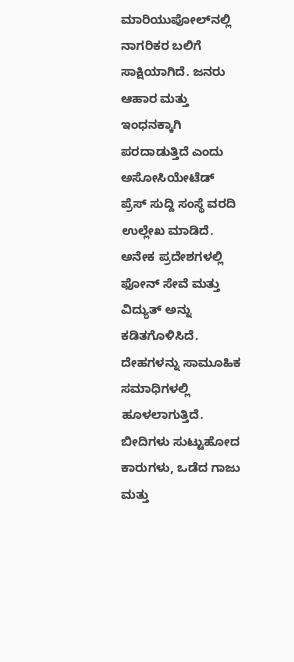ಮಾರಿಯುಪೋಲ್‌ನಲ್ಲಿ ನಾಗರಿಕರ ಬಲಿಗೆ ಸಾಕ್ಷಿಯಾಗಿದೆ. ಜನರು ಆಹಾರ ಮತ್ತು ಇಂಧನಕ್ಕಾಗಿ ಪರದಾಡುತ್ತಿದೆ ಎಂದು ಅಸೋಸಿಯೇಟೆಡ್ ಪ್ರೆಸ್ ಸುದ್ದಿ ಸಂಸ್ಥೆ ವರದಿ ಉಲ್ಲೇಖ ಮಾಡಿದೆ. ಅನೇಕ ಪ್ರದೇಶಗಳಲ್ಲಿ ಫೋನ್ ಸೇವೆ ಮತ್ತು ವಿದ್ಯುತ್ ಅನ್ನು ಕಡಿತಗೊಳಿಸಿದೆ. ದೇಹಗಳನ್ನು ಸಾಮೂಹಿಕ ಸಮಾಧಿಗಳಲ್ಲಿ ಹೂಳಲಾಗುತ್ತಿದೆ. ಬೀದಿಗಳು ಸುಟ್ಟುಹೋದ ಕಾರುಗಳು, ಒಡೆದ ಗಾಜು ಮತ್ತು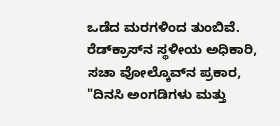ಒಡೆದ ಮರಗಳಿಂದ ತುಂಬಿವೆ. ರೆಡ್‌ಕ್ರಾಸ್‌ನ ಸ್ಥಳೀಯ ಅಧಿಕಾರಿ, ಸಚಾ ವೋಲ್ಕೊವ್‌ನ ಪ್ರಕಾರ, "ದಿನಸಿ ಅಂಗಡಿಗಳು ಮತ್ತು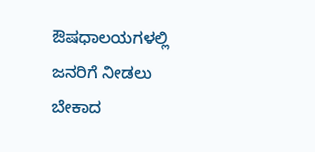ಔಷಧಾಲಯಗಳಲ್ಲಿ ಜನರಿಗೆ ನೀಡಲು ಬೇಕಾದ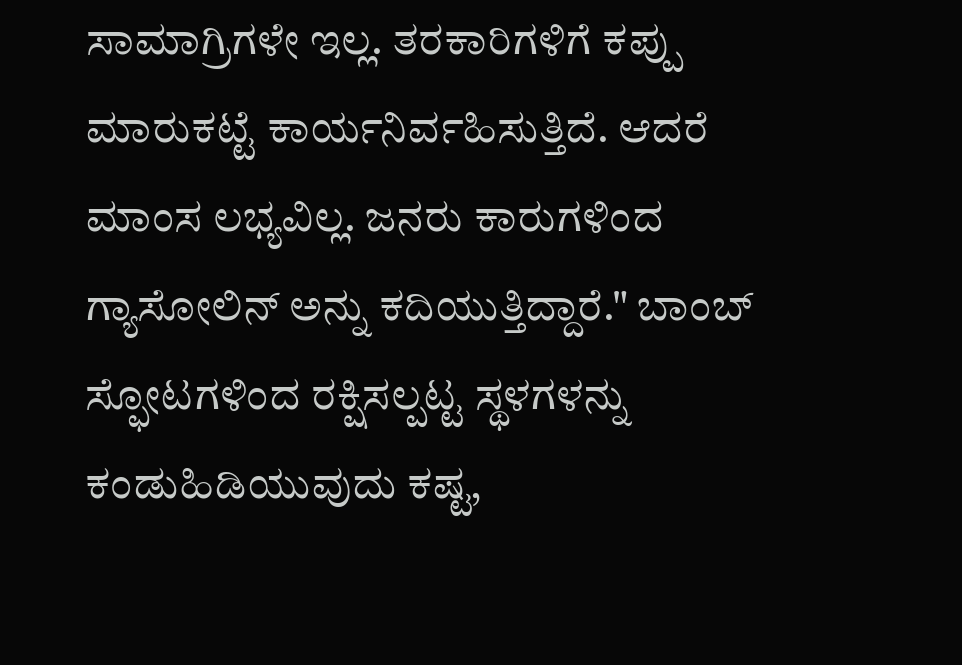ಸಾಮಾಗ್ರಿಗಳೇ ಇಲ್ಲ. ತರಕಾರಿಗಳಿಗೆ ಕಪ್ಪು ಮಾರುಕಟ್ಟೆ ಕಾರ್ಯನಿರ್ವಹಿಸುತ್ತಿದೆ. ಆದರೆ ಮಾಂಸ ಲಭ್ಯವಿಲ್ಲ. ಜನರು ಕಾರುಗಳಿಂದ ಗ್ಯಾಸೋಲಿನ್ ಅನ್ನು ಕದಿಯುತ್ತಿದ್ದಾರೆ." ಬಾಂಬ್ ಸ್ಫೋಟಗಳಿಂದ ರಕ್ಷಿಸಲ್ಪಟ್ಟ ಸ್ಥಳಗಳನ್ನು ಕಂಡುಹಿಡಿಯುವುದು ಕಷ್ಟ,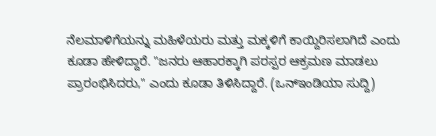ನೆಲಮಾಳಿಗೆಯನ್ನು ಮಹಿಳೆಯರು ಮತ್ತು ಮಕ್ಕಳಿಗೆ ಕಾಯ್ದಿರಿಸಲಾಗಿದೆ ಎಂದು ಕೂಡಾ ಹೇಳಿದ್ದಾರೆ. "ಜನರು ಆಹಾರಕ್ಕಾಗಿ ಪರಸ್ಪರ ಆಕ್ರಮಣ ಮಾಡಲು ಪ್ರಾರಂಭಿಸಿದರು," ಎಂದು ಕೂಡಾ ತಿಳಿಸಿದ್ದಾರೆ. (ಒನ್‌ಇಂಡಿಯಾ ಸುದ್ದಿ)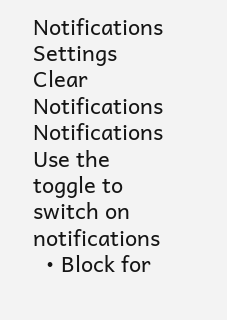Notifications
Settings
Clear Notifications
Notifications
Use the toggle to switch on notifications
  • Block for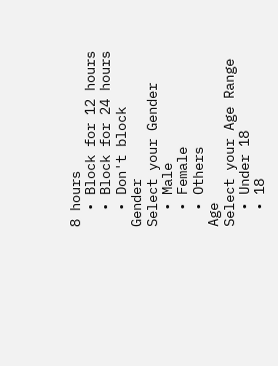8 hours
  • Block for 12 hours
  • Block for 24 hours
  • Don't block
Gender
Select your Gender
  • Male
  • Female
  • Others
Age
Select your Age Range
  • Under 18
  • 18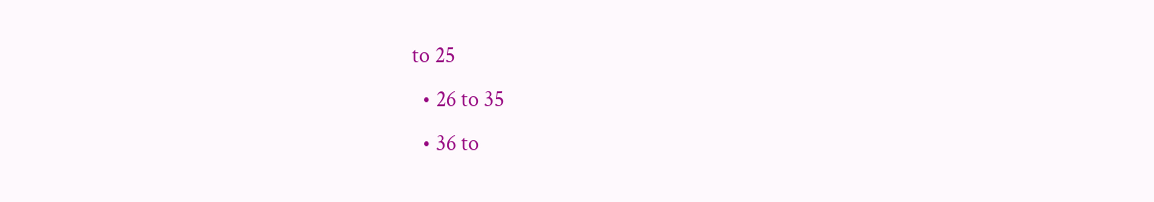to 25
  • 26 to 35
  • 36 to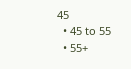45
  • 45 to 55
  • 55+